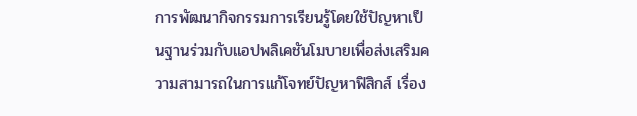การพัฒนากิจกรรมการเรียนรู้โดยใช้ปัญหาเป็นฐานร่วมกับแอปพลิเคชันโมบายเพื่อส่งเสริมความสามารถในการแก้โจทย์ปัญหาฟิสิกส์ เรื่อง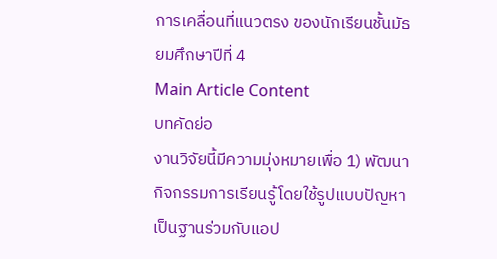การเคลื่อนที่แนวตรง ของนักเรียนชั้นมัธยมศึกษาปีที่ 4
Main Article Content
บทคัดย่อ
งานวิจัยนี้มีความมุ่งหมายเพื่อ 1) พัฒนากิจกรรมการเรียนรู้โดยใช้รูปแบบปัญหาเป็นฐานร่วมกับแอป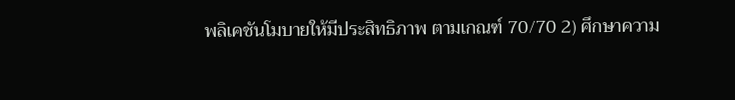พลิเคชันโมบายให้มีประสิทธิภาพ ตามเกณฑ์ 70/70 2) ศึกษาความ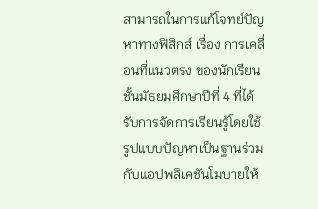สามารถในการแก้โจทย์ปัญหาทางฟิสิกส์ เรื่อง การเคลื่อนที่แนวตรง ของนักเรียนชั้นมัธยมศึกษาปีที่ 4 ที่ได้รับการจัดการเรียนรู้โดยใช้รูปแบบปัญหาเป็นฐานร่วมกับแอปพลิเคชันโมบายให้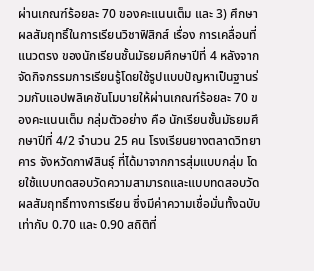ผ่านเกณฑ์ร้อยละ 70 ของคะแนนเต็ม และ 3) ศึกษาผลสัมฤทธิ์ในการเรียนวิชาฟิสิกส์ เรื่อง การเคลื่อนที่แนวตรง ของนักเรียนชั้นมัธยมศึกษาปีที่ 4 หลังจากจัดกิจกรรมการเรียนรู้โดยใช้รูปแบบปัญหาเป็นฐานร่วมกับแอปพลิเคชันโมบายให้ผ่านเกณฑ์ร้อยละ 70 ของคะแนนเต็ม กลุ่มตัวอย่าง คือ นักเรียนชั้นมัธยมศึกษาปีที่ 4/2 จำนวน 25 คน โรงเรียนยางตลาดวิทยาคาร จังหวัดกาฬสินธุ์ ที่ได้มาจากการสุ่มแบบกลุ่ม โดยใช้แบบทดสอบวัดความสามารถและแบบทดสอบวัดผลสัมฤทธิ์ทางการเรียน ซึ่งมีค่าความเชื่อมั่นทั้งฉบับเท่ากับ 0.70 และ 0.90 สถิติที่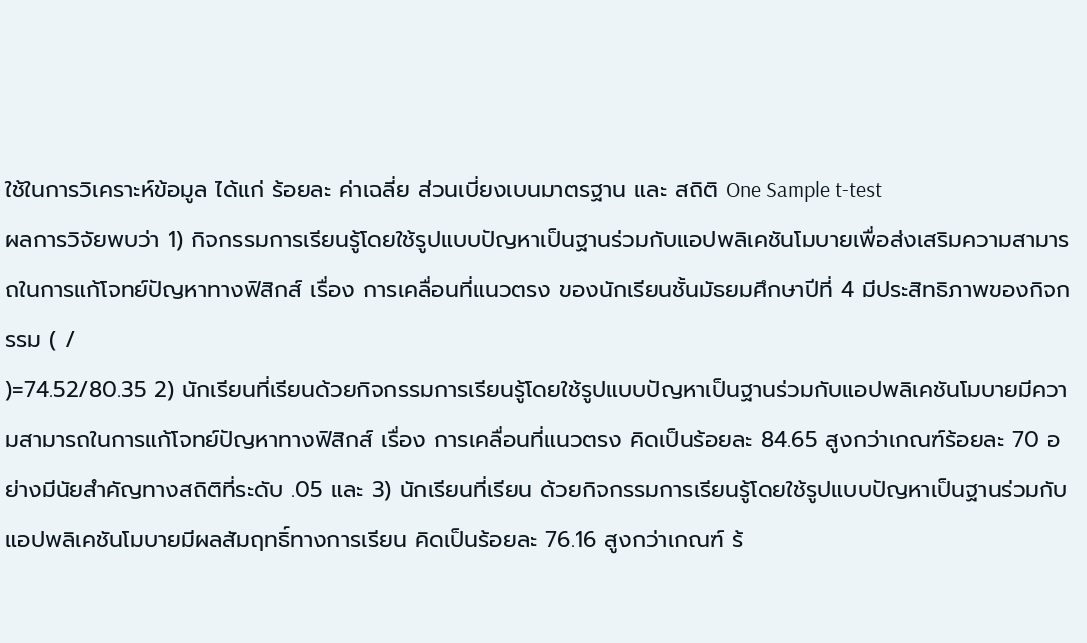ใช้ในการวิเคราะห์ข้อมูล ได้แก่ ร้อยละ ค่าเฉลี่ย ส่วนเบี่ยงเบนมาตรฐาน และ สถิติ One Sample t-test
ผลการวิจัยพบว่า 1) กิจกรรมการเรียนรู้โดยใช้รูปแบบปัญหาเป็นฐานร่วมกับแอปพลิเคชันโมบายเพื่อส่งเสริมความสามารถในการแก้โจทย์ปัญหาทางฟิสิกส์ เรื่อง การเคลื่อนที่แนวตรง ของนักเรียนชั้นมัธยมศึกษาปีที่ 4 มีประสิทธิภาพของกิจกรรม ( /
)=74.52/80.35 2) นักเรียนที่เรียนด้วยกิจกรรมการเรียนรู้โดยใช้รูปแบบปัญหาเป็นฐานร่วมกับแอปพลิเคชันโมบายมีความสามารถในการแก้โจทย์ปัญหาทางฟิสิกส์ เรื่อง การเคลื่อนที่แนวตรง คิดเป็นร้อยละ 84.65 สูงกว่าเกณฑ์ร้อยละ 70 อย่างมีนัยสำคัญทางสถิติที่ระดับ .05 และ 3) นักเรียนที่เรียน ด้วยกิจกรรมการเรียนรู้โดยใช้รูปแบบปัญหาเป็นฐานร่วมกับแอปพลิเคชันโมบายมีผลสัมฤทธิ์ทางการเรียน คิดเป็นร้อยละ 76.16 สูงกว่าเกณฑ์ ร้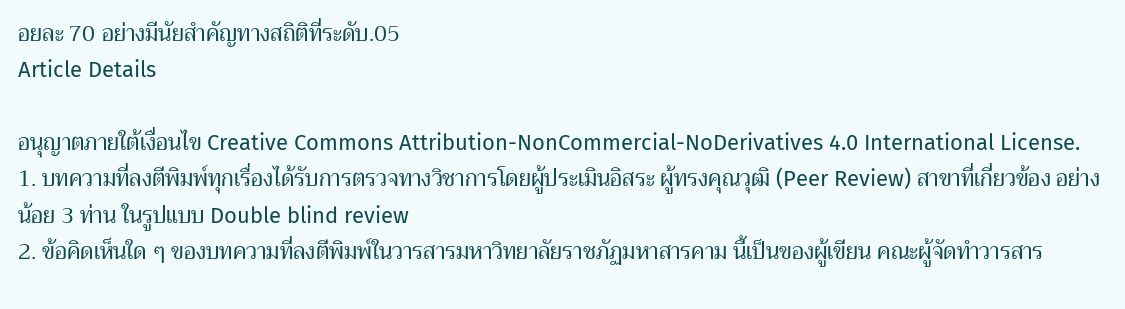อยละ 70 อย่างมีนัยสำคัญทางสถิติที่ระดับ.05
Article Details

อนุญาตภายใต้เงื่อนไข Creative Commons Attribution-NonCommercial-NoDerivatives 4.0 International License.
1. บทความที่ลงตีพิมพ์ทุกเรื่องได้รับการตรวจทางวิชาการโดยผู้ประเมินอิสระ ผู้ทรงคุณวุฒิ (Peer Review) สาขาที่เกี่ยวข้อง อย่างน้อย 3 ท่าน ในรูปแบบ Double blind review
2. ข้อคิดเห็นใด ๆ ของบทความที่ลงตีพิมพ์ในวารสารมหาวิทยาลัยราชภัฏมหาสารคาม นี้เป็นของผู้เขียน คณะผู้จัดทำวารสาร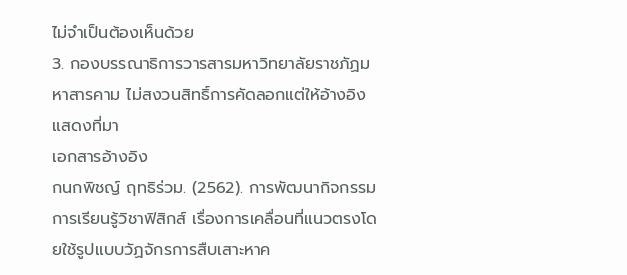ไม่จำเป็นต้องเห็นด้วย
3. กองบรรณาธิการวารสารมหาวิทยาลัยราชภัฏมหาสารคาม ไม่สงวนสิทธิ์การคัดลอกแต่ให้อ้างอิงแสดงที่มา
เอกสารอ้างอิง
กนกพิชญ์ ฤทธิร่วม. (2562). การพัฒนากิจกรรมการเรียนรู้วิชาฟิสิกส์ เรื่องการเคลื่อนที่แนวตรงโดยใช้รูปแบบวัฏจักรการสืบเสาะหาค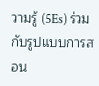วามรู้ (5Es) ร่วมกับรูปแบบการสอน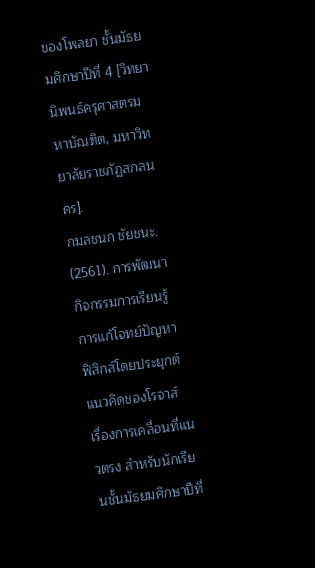ของโพลยา ชั้นมัธยมศึกษาปีที่ 4 [วิทยานิพนธ์ครุศาสตรมหาบัณฑิต, มหาวิทยาลัยราชภัฏสกลนคร].
กมลชนก ชัยชนะ. (2561). การพัฒนากิจกรรมการเรียนรู้การแก้โจทย์ปัญหาฟิสิกส์โดยประยุกต์แนวคิดของโรจาส์ เรื่องการเคลื่อนที่แนวตรง สำหรับนักเรียนชั้นมัธยมศึกษาปีที่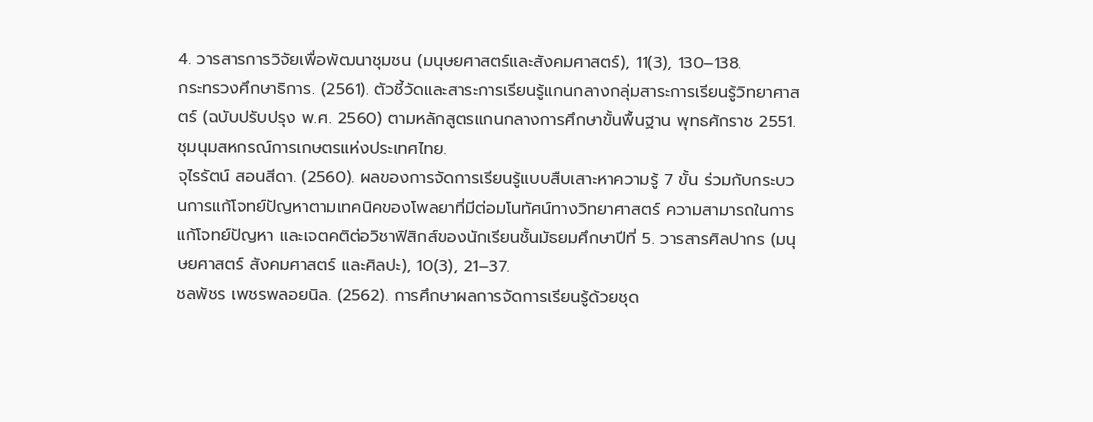4. วารสารการวิจัยเพื่อพัฒนาชุมชน (มนุษยศาสตร์และสังคมศาสตร์), 11(3), 130–138.
กระทรวงศึกษาธิการ. (2561). ตัวชี้วัดและสาระการเรียนรู้แกนกลางกลุ่มสาระการเรียนรู้วิทยาศาสตร์ (ฉบับปรับปรุง พ.ศ. 2560) ตามหลักสูตรแกนกลางการศึกษาขั้นพื้นฐาน พุทธศักราช 2551. ชุมนุมสหกรณ์การเกษตรแห่งประเทศไทย.
จุไรรัตน์ สอนสีดา. (2560). ผลของการจัดการเรียนรู้แบบสืบเสาะหาความรู้ 7 ขั้น ร่วมกับกระบวนการแก้โจทย์ปัญหาตามเทคนิคของโพลยาที่มีต่อมโนทัศน์ทางวิทยาศาสตร์ ความสามารถในการแก้โจทย์ปัญหา และเจตคติต่อวิชาฟิสิกส์ของนักเรียนชั้นมัธยมศึกษาปีที่ 5. วารสารศิลปากร (มนุษยศาสตร์ สังคมศาสตร์ และศิลปะ), 10(3), 21–37.
ชลพัชร เพชรพลอยนิล. (2562). การศึกษาผลการจัดการเรียนรู้ด้วยชุด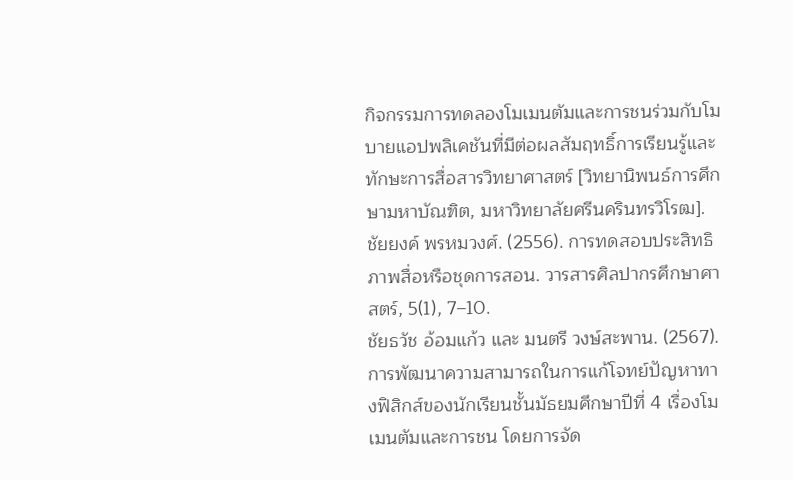กิจกรรมการทดลองโมเมนตัมและการชนร่วมกับโมบายแอปพลิเคชันที่มีต่อผลสัมฤทธิ์การเรียนรู้และทักษะการสื่อสารวิทยาศาสตร์ [วิทยานิพนธ์การศึกษามหาบัณฑิต, มหาวิทยาลัยศรีนครินทรวิโรฒ].
ชัยยงค์ พรหมวงศ์. (2556). การทดสอบประสิทธิภาพสื่อหรือชุดการสอน. วารสารศิลปากรศึกษาศาสตร์, 5(1), 7–10.
ชัยธวัช อ้อมแก้ว และ มนตรี วงษ์สะพาน. (2567). การพัฒนาความสามารถในการแก้โจทย์ปัญหาทางฟิสิกส์ของนักเรียนชั้นมัธยมศึกษาปีที่ 4 เรื่องโมเมนตัมและการชน โดยการจัด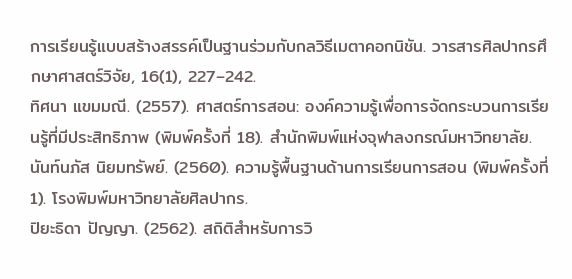การเรียนรู้แบบสร้างสรรค์เป็นฐานร่วมกับกลวิธีเมตาคอกนิชัน. วารสารศิลปากรศึกษาศาสตร์วิจัย, 16(1), 227–242.
ทิศนา แขมมณี. (2557). ศาสตร์การสอน: องค์ความรู้เพื่อการจัดกระบวนการเรียนรู้ที่มีประสิทธิภาพ (พิมพ์ครั้งที่ 18). สำนักพิมพ์แห่งจุฬาลงกรณ์มหาวิทยาลัย.
นันท์นภัส นิยมทรัพย์. (2560). ความรู้พื้นฐานด้านการเรียนการสอน (พิมพ์ครั้งที่ 1). โรงพิมพ์มหาวิทยาลัยศิลปากร.
ปิยะธิดา ปัญญา. (2562). สถิติสำหรับการวิ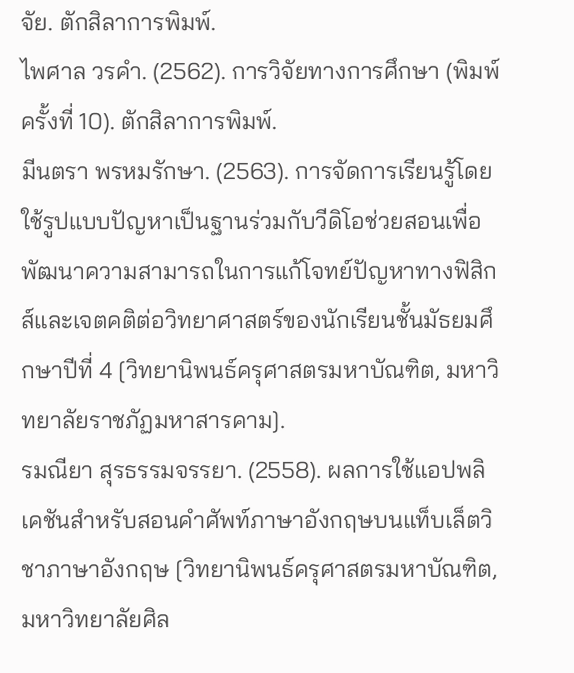จัย. ตักสิลาการพิมพ์.
ไพศาล วรคำ. (2562). การวิจัยทางการศึกษา (พิมพ์ครั้งที่ 10). ตักสิลาการพิมพ์.
มีนตรา พรหมรักษา. (2563). การจัดการเรียนรู้โดยใช้รูปแบบปัญหาเป็นฐานร่วมกับวีดิโอช่วยสอนเพื่อพัฒนาความสามารถในการแก้โจทย์ปัญหาทางฟิสิกส์และเจตคติต่อวิทยาศาสตร์ของนักเรียนชั้นมัธยมศึกษาปีที่ 4 [วิทยานิพนธ์ครุศาสตรมหาบัณฑิต, มหาวิทยาลัยราชภัฏมหาสารคาม].
รมณียา สุรธรรมจรรยา. (2558). ผลการใช้แอปพลิเคชันสำหรับสอนคำศัพท์ภาษาอังกฤษบนแท็บเล็ตวิชาภาษาอังกฤษ [วิทยานิพนธ์ครุศาสตรมหาบัณฑิต, มหาวิทยาลัยศิล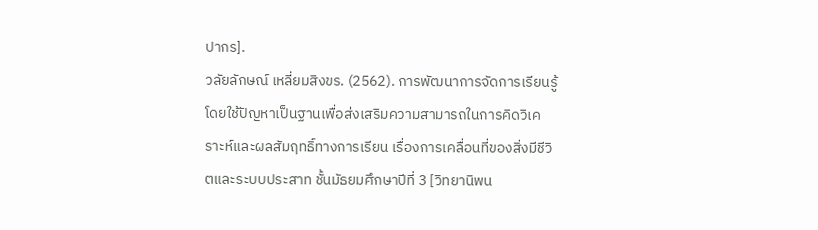ปากร].
วลัยลักษณ์ เหลี่ยมสิงขร. (2562). การพัฒนาการจัดการเรียนรู้โดยใช้ปัญหาเป็นฐานเพื่อส่งเสริมความสามารถในการคิดวิเคราะห์และผลสัมฤทธิ์ทางการเรียน เรื่องการเคลื่อนที่ของสิ่งมีชีวิตและระบบประสาท ชั้นมัธยมศึกษาปีที่ 3 [วิทยานิพน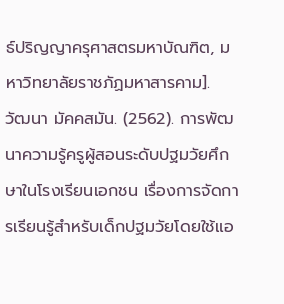ธ์ปริญญาครุศาสตรมหาบัณฑิต, มหาวิทยาลัยราชภัฏมหาสารคาม].
วัฒนา มัคคสมัน. (2562). การพัฒนาความรู้ครูผู้สอนระดับปฐมวัยศึกษาในโรงเรียนเอกชน เรื่องการจัดการเรียนรู้สำหรับเด็กปฐมวัยโดยใช้แอ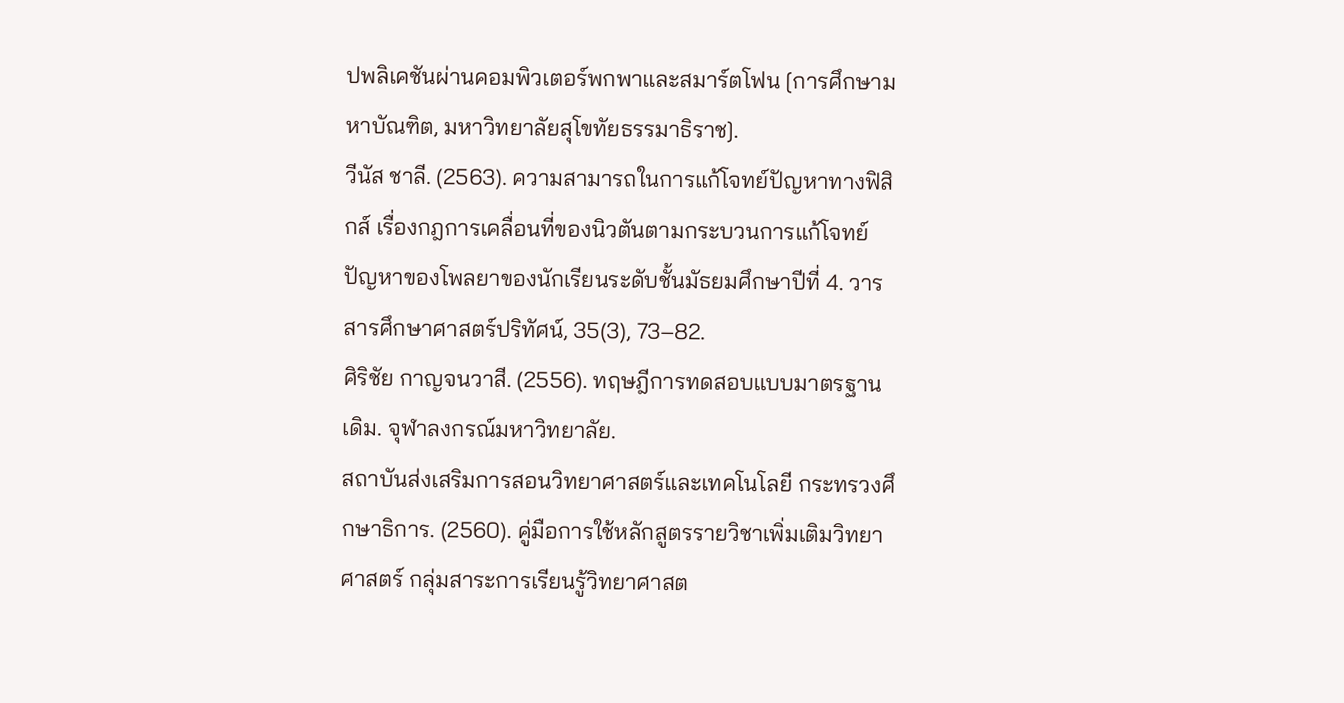ปพลิเคชันผ่านคอมพิวเตอร์พกพาและสมาร์ตโฟน [การศึกษามหาบัณฑิต, มหาวิทยาลัยสุโขทัยธรรมาธิราช].
วีนัส ชาลี. (2563). ความสามารถในการแก้โจทย์ปัญหาทางฟิสิกส์ เรื่องกฎการเคลื่อนที่ของนิวตันตามกระบวนการแก้โจทย์ปัญหาของโพลยาของนักเรียนระดับชั้นมัธยมศึกษาปีที่ 4. วารสารศึกษาศาสตร์ปริทัศน์, 35(3), 73–82.
ศิริชัย กาญจนวาสี. (2556). ทฤษฎีการทดสอบแบบมาตรฐานเดิม. จุฬาลงกรณ์มหาวิทยาลัย.
สถาบันส่งเสริมการสอนวิทยาศาสตร์และเทคโนโลยี กระทรวงศึกษาธิการ. (2560). คู่มือการใช้หลักสูตรรายวิชาเพิ่มเติมวิทยาศาสตร์ กลุ่มสาระการเรียนรู้วิทยาศาสต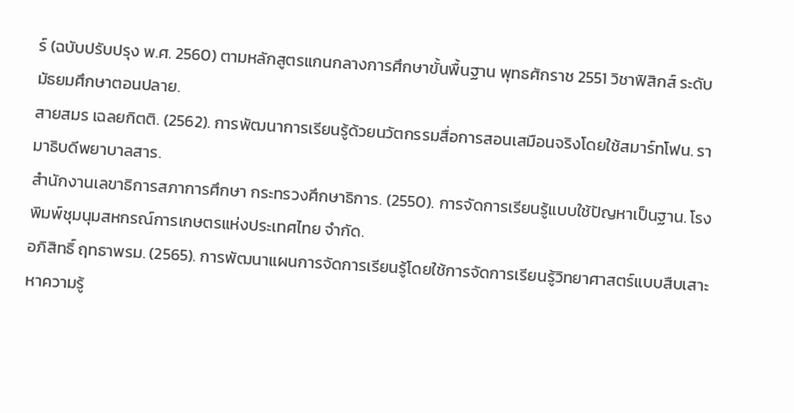ร์ (ฉบับปรับปรุง พ.ศ. 2560) ตามหลักสูตรแกนกลางการศึกษาขั้นพื้นฐาน พุทธศักราช 2551 วิชาฟิสิกส์ ระดับมัธยมศึกษาตอนปลาย.
สายสมร เฉลยกิตติ. (2562). การพัฒนาการเรียนรู้ด้วยนวัตกรรมสื่อการสอนเสมือนจริงโดยใช้สมาร์ทโฟน. รามาธิบดีพยาบาลสาร.
สำนักงานเลขาธิการสภาการศึกษา กระทรวงศึกษาธิการ. (2550). การจัดการเรียนรู้แบบใช้ปัญหาเป็นฐาน. โรงพิมพ์ชุมนุมสหกรณ์การเกษตรแห่งประเทศไทย จำกัด.
อภิสิทธิ์ ฤทธาพรม. (2565). การพัฒนาแผนการจัดการเรียนรู้โดยใช้การจัดการเรียนรู้วิทยาศาสตร์แบบสืบเสาะหาความรู้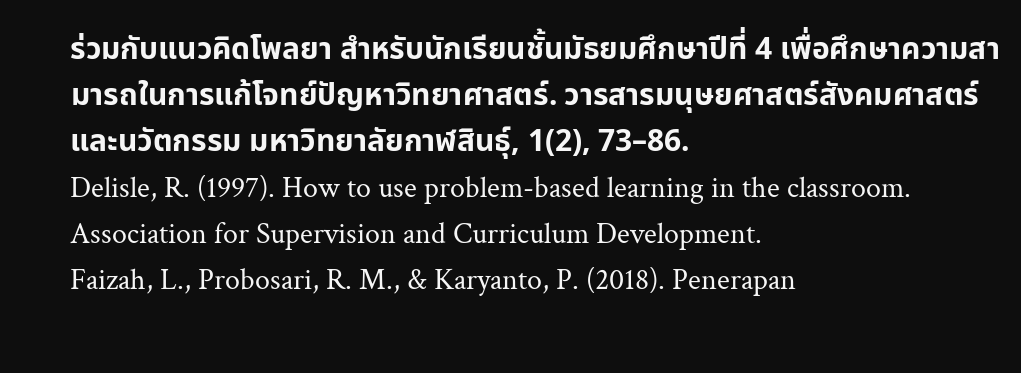ร่วมกับแนวคิดโพลยา สำหรับนักเรียนชั้นมัธยมศึกษาปีที่ 4 เพื่อศึกษาความสามารถในการแก้โจทย์ปัญหาวิทยาศาสตร์. วารสารมนุษยศาสตร์สังคมศาสตร์และนวัตกรรม มหาวิทยาลัยกาฬสินธุ์, 1(2), 73–86.
Delisle, R. (1997). How to use problem-based learning in the classroom. Association for Supervision and Curriculum Development.
Faizah, L., Probosari, R. M., & Karyanto, P. (2018). Penerapan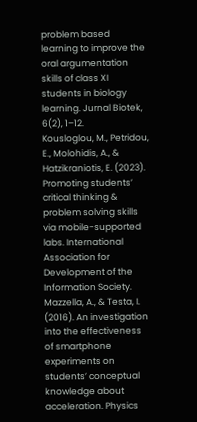problem based learning to improve the oral argumentation skills of class XI students in biology learning. Jurnal Biotek, 6(2), 1–12.
Kousloglou, M., Petridou, E., Molohidis, A., & Hatzikraniotis, E. (2023). Promoting students’ critical thinking & problem solving skills via mobile-supported labs. International Association for Development of the Information Society.
Mazzella, A., & Testa, I. (2016). An investigation into the effectiveness of smartphone experiments on students’ conceptual knowledge about acceleration. Physics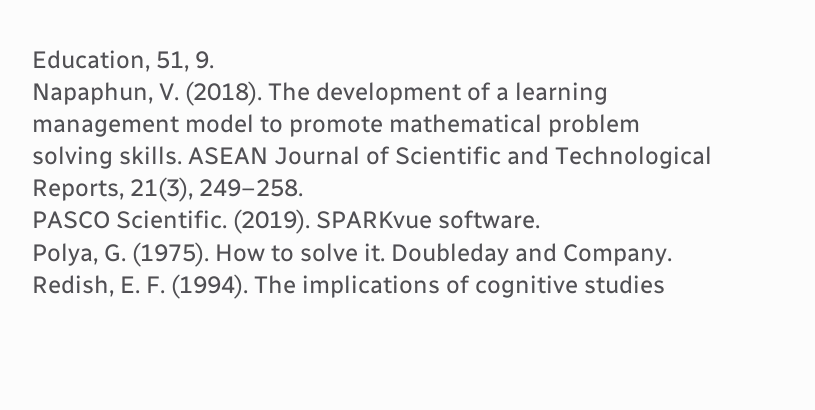Education, 51, 9.
Napaphun, V. (2018). The development of a learning management model to promote mathematical problem solving skills. ASEAN Journal of Scientific and Technological Reports, 21(3), 249–258.
PASCO Scientific. (2019). SPARKvue software.
Polya, G. (1975). How to solve it. Doubleday and Company.
Redish, E. F. (1994). The implications of cognitive studies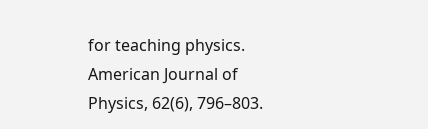for teaching physics. American Journal of Physics, 62(6), 796–803.